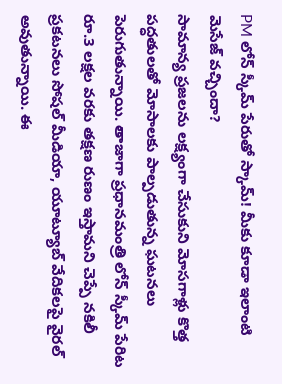PM లోన్ స్కీమ్ పేరుతో స్కామ్! మీకు కూడా ఇలాంటి మెసేజ్ వచ్చిందా?
సామాన్య ప్రజలను లక్ష్యంగా చేసుకుని మోసగాళ్లు కొత్త పద్ధతులతో మోసాలకు పాల్పడుతున్న ఘటనలు పెరుగుతున్నాయి. తాజాగా ప్రధానమంత్రి లోన్ స్కీమ్ పేరిట రూ.3 లక్షల వరకు తక్షణ రుణం ఇస్తామని చెప్పే నకిలీ ప్రకటనలు సోషల్ మీడియా, యూట్యూబ్ వేదికలపై వైరల్ అవుతున్నాయి. ఈ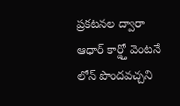ప్రకటనల ద్వారా ఆధార్ కార్డ్తో వెంటనే లోన్ పొందవచ్చని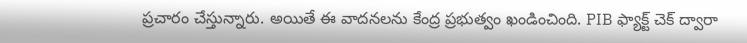ప్రచారం చేస్తున్నారు. అయితే ఈ వాదనలను కేంద్ర ప్రభుత్వం ఖండించింది. PIB ఫ్యాక్ట్ చెక్ ద్వారా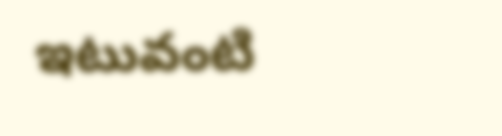ఇటువంటి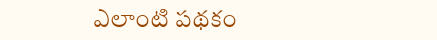ఎలాంటి పథకం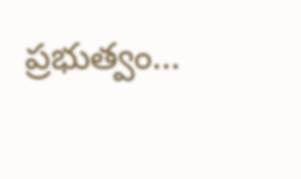ప్రభుత్వం…